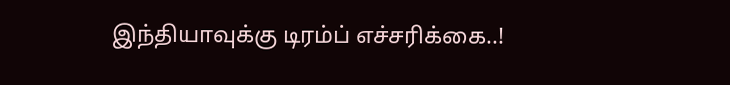இந்தியாவுக்கு டிரம்ப் எச்சரிக்கை..!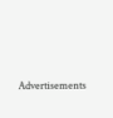Advertisements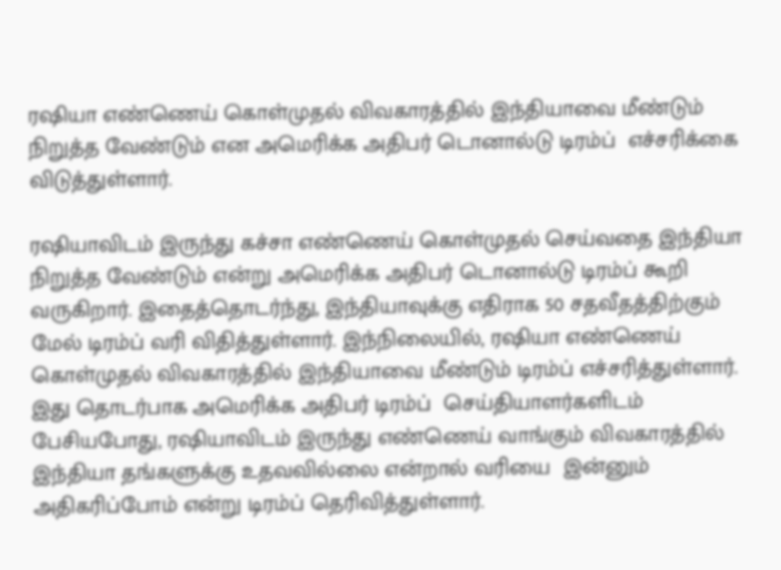ரஷியா எண்ணெய் கொள்முதல் விவகாரத்தில் இந்தியாவை மீண்டும் நிறுத்த வேண்டும் என அமெரிக்க அதிபர் டொனால்டு டிரம்ப்  எச்சரிக்கை விடுத்துள்ளார்.

ரஷியாவிடம் இருந்து கச்சா எண்ணெய் கொள்முதல் செய்வதை இந்தியா நிறுத்த வேண்டும் என்று அமெரிக்க அதிபர் டொனால்டு டிரம்ப் கூறி வருகிறார். இதைத்தொடர்ந்து, இந்தியாவுக்கு எதிராக 50 சதவீதத்திற்கும் மேல் டிரம்ப் வரி விதித்துள்ளார். இந்நிலையில், ரஷியா எண்ணெய் கொள்முதல் விவகாரத்தில் இந்தியாவை மீண்டும் டிரம்ப் எச்சரித்துள்ளார். இது தொடர்பாக அமெரிக்க அதிபர் டிரம்ப்  செய்தியாளர்களிடம் பேசியபோது, ரஷியாவிடம் இருந்து எண்ணெய் வாங்கும் விவகாரத்தில்  இந்தியா தங்களுக்கு உதவவில்லை என்றால் வரியை  இன்னும் அதிகரிப்போம் என்று டிரம்ப் தெரிவித்துள்ளார்.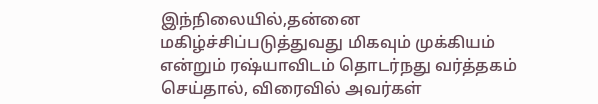இந்நிலையில்,தன்னை மகிழ்ச்சிப்படுத்துவது மிகவும் முக்கியம் என்றும் ரஷ்யாவிடம் தொடர்நது வர்த்தகம் செய்தால், விரைவில் அவர்கள்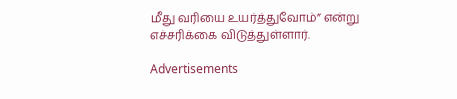மீது வரியை உயர்த்துவோம்” என்று எச்சரிக்கை விடுத்துள்ளார்.

Advertisements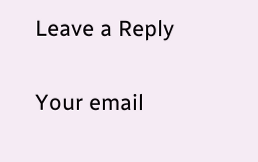Leave a Reply

Your email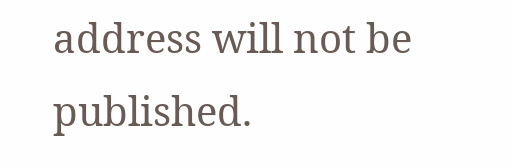address will not be published.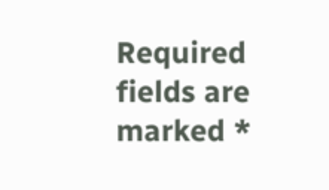Required fields are marked *